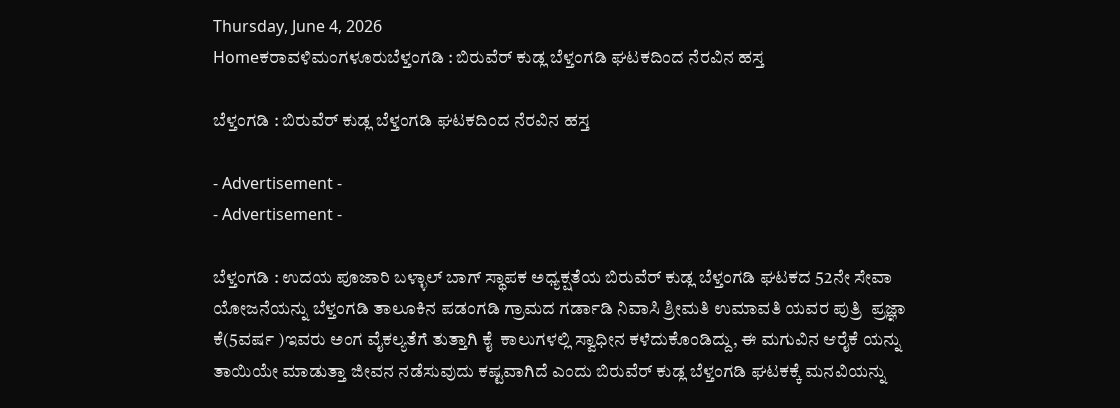Thursday, June 4, 2026
Homeಕರಾವಳಿಮಂಗಳೂರುಬೆಳ್ತಂಗಡಿ : ಬಿರುವೆರ್ ಕುಡ್ಲ ಬೆಳ್ತಂಗಡಿ ಘಟಕದಿಂದ ನೆರವಿನ ಹಸ್ತ

ಬೆಳ್ತಂಗಡಿ : ಬಿರುವೆರ್ ಕುಡ್ಲ ಬೆಳ್ತಂಗಡಿ ಘಟಕದಿಂದ ನೆರವಿನ ಹಸ್ತ

- Advertisement -
- Advertisement -

ಬೆಳ್ತಂಗಡಿ : ಉದಯ ಪೂಜಾರಿ ಬಳ್ಳಾಲ್ ಬಾಗ್ ಸ್ಥಾಪಕ ಅಧ್ಯಕ್ಷತೆಯ ಬಿರುವೆರ್ ಕುಡ್ಲ ಬೆಳ್ತಂಗಡಿ ಘಟಕದ 52ನೇ ಸೇವಾ ಯೋಜನೆಯನ್ನು ಬೆಳ್ತಂಗಡಿ ತಾಲೂಕಿನ ಪಡಂಗಡಿ ಗ್ರಾಮದ ಗರ್ಡಾಡಿ ನಿವಾಸಿ ಶ್ರೀಮತಿ ಉಮಾವತಿ ಯವರ ಪುತ್ರಿ  ಪ್ರಜ್ಞಾ ಕೆ(5ವರ್ಷ )ಇವರು ಅಂಗ ವೈಕಲ್ಯತೆಗೆ ತುತ್ತಾಗಿ ಕೈ  ಕಾಲುಗಳಲ್ಲಿ ಸ್ವಾಧೀನ ಕಳೆದುಕೊಂಡಿದ್ದು, ಈ ಮಗುವಿನ ಆರೈಕೆ ಯನ್ನು ತಾಯಿಯೇ ಮಾಡುತ್ತಾ ಜೀವನ ನಡೆಸುವುದು ಕಷ್ಟವಾಗಿದೆ ಎಂದು ಬಿರುವೆರ್ ಕುಡ್ಲ ಬೆಳ್ತಂಗಡಿ ಘಟಕಕ್ಕೆ ಮನವಿಯನ್ನು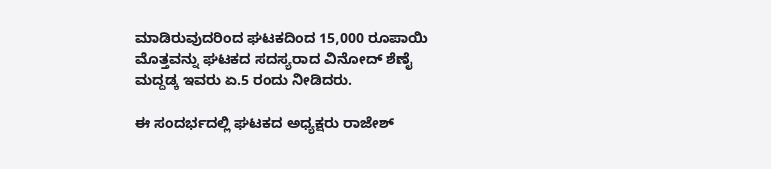ಮಾಡಿರುವುದರಿಂದ ಘಟಕದಿಂದ 15,000 ರೂಪಾಯಿ ಮೊತ್ತವನ್ನು ಘಟಕದ ಸದಸ್ಯರಾದ ವಿನೋದ್ ಶೆಣೈ ಮದ್ದಡ್ಕ ಇವರು ಏ.5 ರಂದು ನೀಡಿದರು.

ಈ ಸಂದರ್ಭದಲ್ಲಿ ಘಟಕದ ಅಧ್ಯಕ್ಷರು ರಾಜೇಶ್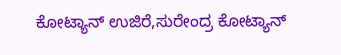ಕೋಟ್ಯಾನ್ ಉಜಿರೆ,ಸುರೇಂದ್ರ ಕೋಟ್ಯಾನ್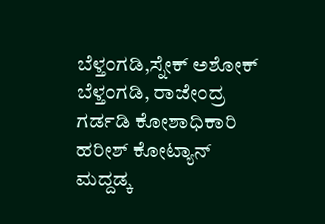ಬೆಳ್ತಂಗಡಿ,ಸ್ನೇಕ್ ಅಶೋಕ್ ಬೆಳ್ತಂಗಡಿ, ರಾಜೇಂದ್ರ ಗರ್ಡಡಿ ಕೋಶಾಧಿಕಾರಿ ಹರೀಶ್ ಕೋಟ್ಯಾನ್ ಮದ್ದಡ್ಕ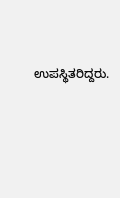ಉಪಸ್ಥಿತರಿದ್ದರು.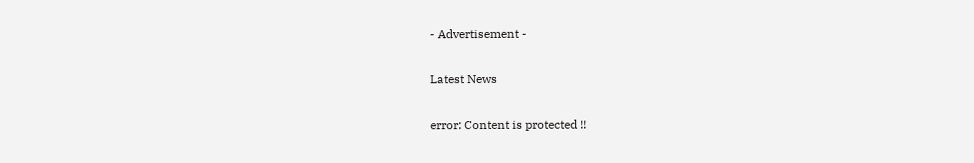- Advertisement -

Latest News

error: Content is protected !!